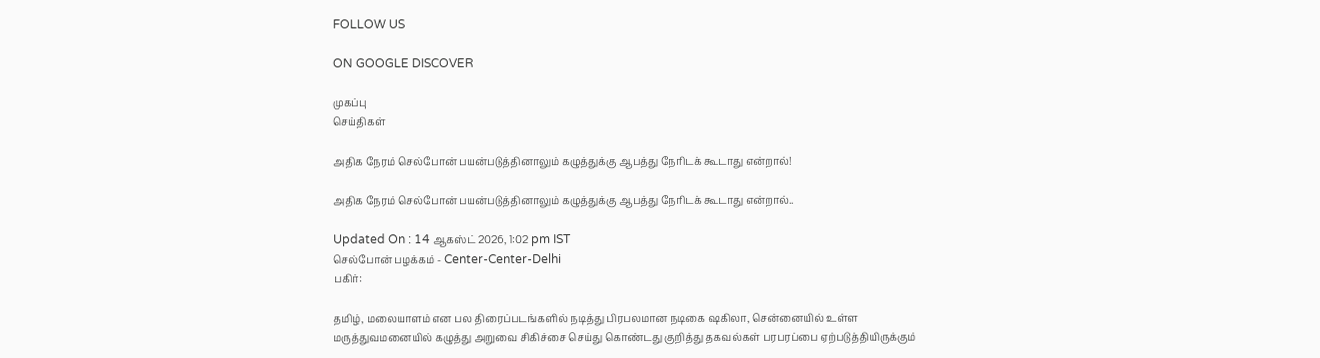FOLLOW US

ON GOOGLE DISCOVER

முகப்பு
செய்திகள்

அதிக நேரம் செல்போன் பயன்படுத்தினாலும் கழுத்துக்கு ஆபத்து நேரிடக் கூடாது என்றால்!

அதிக நேரம் செல்போன் பயன்படுத்தினாலும் கழுத்துக்கு ஆபத்து நேரிடக் கூடாது என்றால்..

Updated On : 14 ஆகஸ்ட் 2026, 1:02 pm IST
செல்போன் பழக்கம் - Center-Center-Delhi
பகிர்:

தமிழ், மலையாளம் என பல திரைப்படங்களில் நடித்து பிரபலமான நடிகை ஷகிலா, சென்னையில் உள்ள மருத்துவமனையில் கழுத்து அறுவை சிகிச்சை செய்து கொண்டது குறித்து தகவல்கள் பரபரப்பை ஏற்படுத்தியிருக்கும்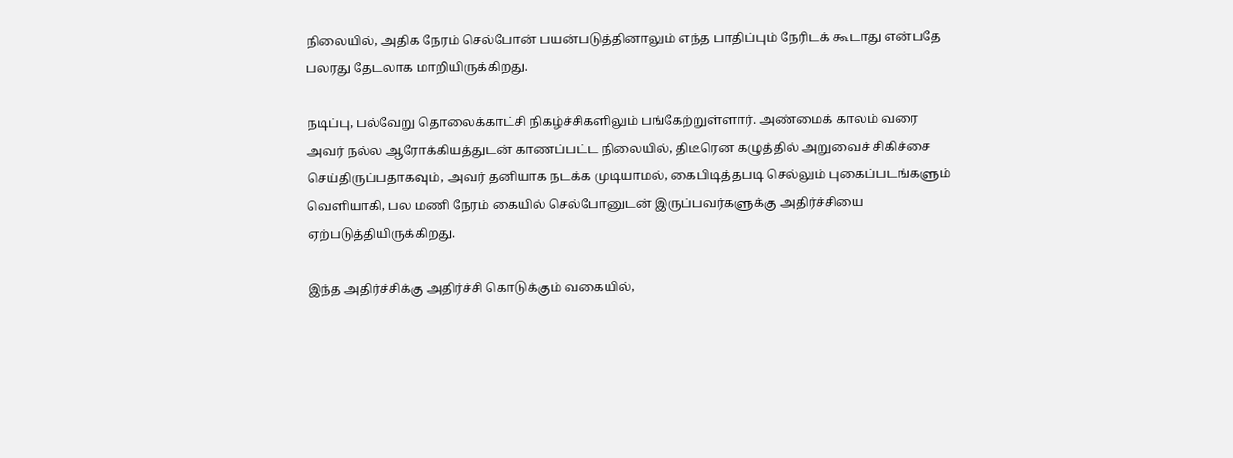நிலையில், அதிக நேரம் செல்போன் பயன்படுத்தினாலும் எந்த பாதிப்பும் நேரிடக் கூடாது என்பதே பலரது தேடலாக மாறியிருக்கிறது.

நடிப்பு, பல்வேறு தொலைக்காட்சி நிகழ்ச்சிகளிலும் பங்கேற்றுள்ளார். அண்மைக் காலம் வரை அவர் நல்ல ஆரோக்கியத்துடன் காணப்பட்ட நிலையில், திடீரென கழுத்தில் அறுவைச் சிகிச்சை செய்திருப்பதாகவும், அவர் தனியாக நடக்க முடியாமல், கைபிடித்தபடி செல்லும் புகைப்படங்களும் வெளியாகி, பல மணி நேரம் கையில் செல்போனுடன் இருப்பவர்களுக்கு அதிர்ச்சியை ஏற்படுத்தியிருக்கிறது.

இந்த அதிர்ச்சிக்கு அதிர்ச்சி கொடுக்கும் வகையில்,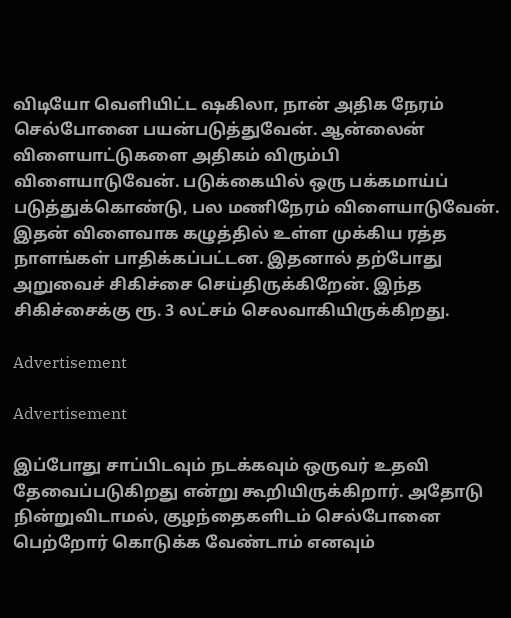விடியோ வெளியிட்ட ஷகிலா, நான் அதிக நேரம் செல்போனை பயன்படுத்துவேன். ஆன்லைன் விளையாட்டுகளை அதிகம் விரும்பி விளையாடுவேன். படுக்கையில் ஒரு பக்கமாய்ப் படுத்துக்கொண்டு, பல மணிநேரம் விளையாடுவேன். இதன் விளைவாக கழுத்தில் உள்ள முக்கிய ரத்த நாளங்கள் பாதிக்கப்பட்டன. இதனால் தற்போது அறுவைச் சிகிச்சை செய்திருக்கிறேன். இந்த சிகிச்சைக்கு ரூ. 3 லட்சம் செலவாகியிருக்கிறது.

Advertisement

Advertisement

இப்போது சாப்பிடவும் நடக்கவும் ஒருவர் உதவி தேவைப்படுகிறது என்று கூறியிருக்கிறார். அதோடு நின்றுவிடாமல், குழந்தைகளிடம் செல்போனை பெற்றோர் கொடுக்க வேண்டாம் எனவும்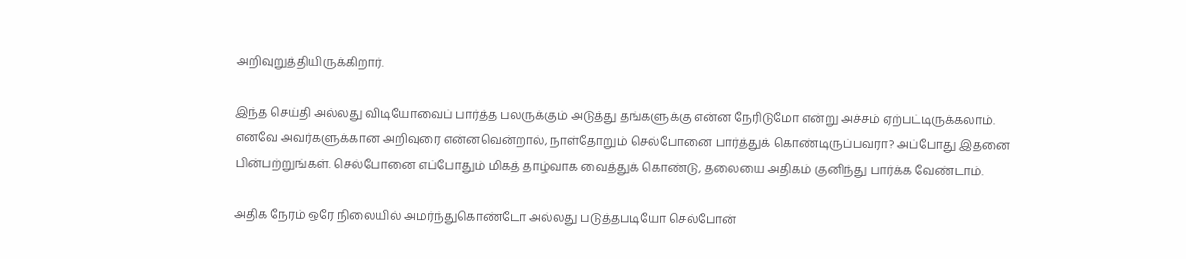அறிவுறுத்தியிருக்கிறார்.

இந்த செய்தி அல்லது விடியோவைப் பார்த்த பலருக்கும் அடுத்து தங்களுக்கு என்ன நேரிடுமோ என்று அச்சம் ஏற்பட்டிருக்கலாம். எனவே அவர்களுக்கான அறிவுரை என்னவென்றால், நாள்தோறும் செல்போனை பார்த்துக் கொண்டிருப்பவரா? அப்போது இதனை பின்பற்றுங்கள். செல்போனை எப்போதும் மிகத் தாழ்வாக வைத்துக் கொண்டு, தலையை அதிகம் குனிந்து பார்க்க வேண்டாம்.

அதிக நேரம் ஒரே நிலையில் அமர்ந்துகொண்டோ அல்லது படுத்தபடியோ செல்போன்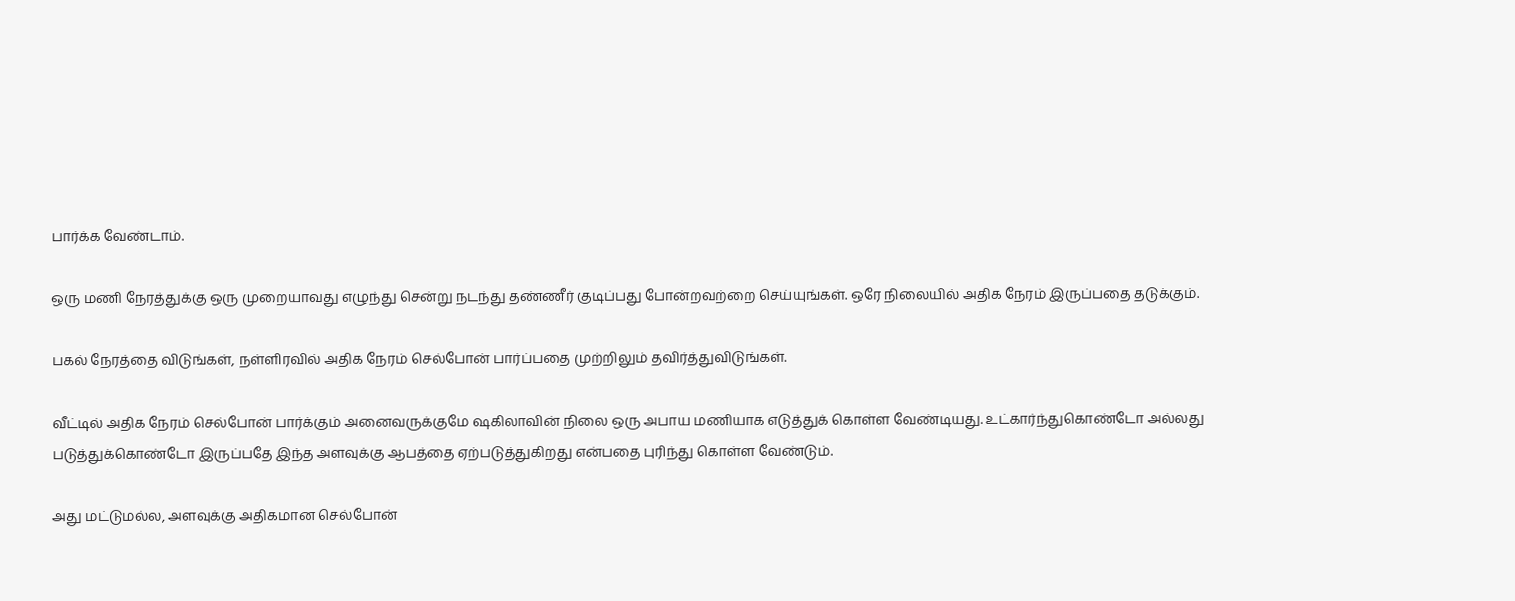பார்க்க வேண்டாம்.

ஒரு மணி நேரத்துக்கு ஒரு முறையாவது எழுந்து சென்று நடந்து தண்ணீர் குடிப்பது போன்றவற்றை செய்யுங்கள். ஒரே நிலையில் அதிக நேரம் இருப்பதை தடுக்கும்.

பகல் நேரத்தை விடுங்கள், நள்ளிரவில் அதிக நேரம் செல்போன் பார்ப்பதை முற்றிலும் தவிர்த்துவிடுங்கள்.

வீட்டில் அதிக நேரம் செல்போன் பார்க்கும் அனைவருக்குமே ஷகிலாவின் நிலை ஒரு அபாய மணியாக எடுத்துக் கொள்ள வேண்டியது. உட்கார்ந்துகொண்டோ அல்லது படுத்துக்கொண்டோ இருப்பதே இந்த அளவுக்கு ஆபத்தை ஏற்படுத்துகிறது என்பதை புரிந்து கொள்ள வேண்டும்.

அது மட்டுமல்ல, அளவுக்கு அதிகமான செல்போன்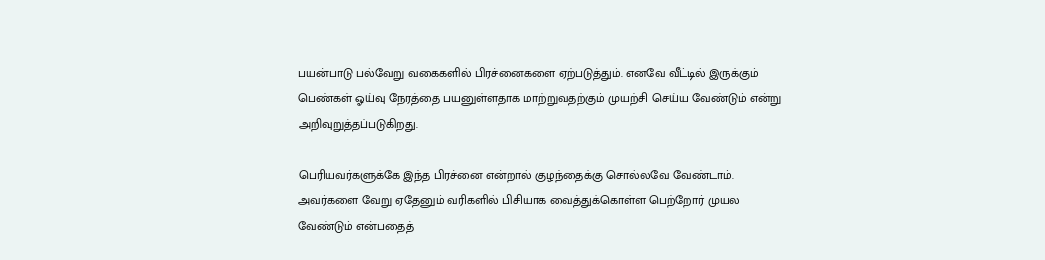பயன்பாடு பல்வேறு வகைகளில் பிரச்னைகளை ஏற்படுத்தும். எனவே வீட்டில் இருக்கும் பெண்கள் ஓய்வு நேரத்தை பயனுள்ளதாக மாற்றுவதற்கும் முயற்சி செய்ய வேண்டும் என்று அறிவுறுத்தப்படுகிறது.

பெரியவர்களுக்கே இந்த பிரச்னை என்றால் குழந்தைக்கு சொல்லவே வேண்டாம். அவர்களை வேறு ஏதேனும் வரிகளில் பிசியாக வைத்துக்கொள்ள பெற்றோர் முயல வேண்டும் என்பதைத்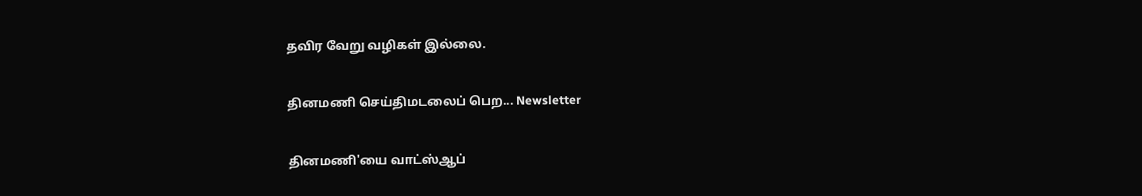தவிர வேறு வழிகள் இல்லை.

தினமணி செய்திமடலைப் பெற... Newsletter

தினமணி'யை வாட்ஸ்ஆப்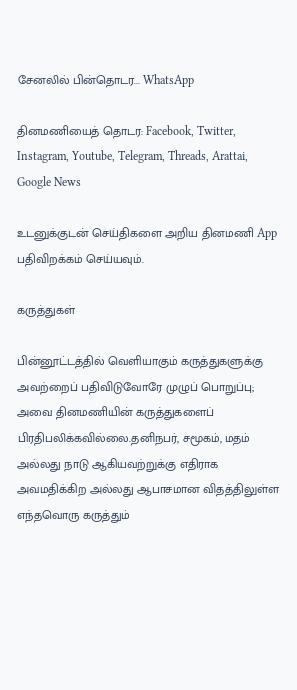சேனலில் பின்தொடர... WhatsApp

தினமணியைத் தொடர: Facebook, Twitter, Instagram, Youtube, Telegram, Threads, Arattai, Google News

உடனுக்குடன் செய்திகளை அறிய தினமணி App பதிவிறக்கம் செய்யவும்.

கருத்துகள்

பின்னூட்டத்தில் வெளியாகும் கருத்துகளுக்கு அவற்றைப் பதிவிடுவோரே முழுப் பொறுப்பு; அவை தினமணியின் கருத்துகளைப் பிரதிபலிக்கவில்லை.தனிநபர், சமூகம், மதம் அல்லது நாடு ஆகியவற்றுக்கு எதிராக அவமதிக்கிற அல்லது ஆபாசமான விதத்திலுள்ள எந்தவொரு கருத்தும்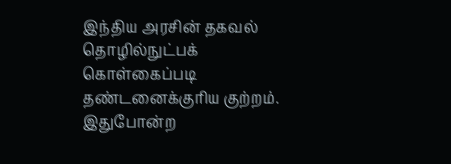இந்திய அரசின் தகவல் தொழில்நுட்பக் கொள்கைப்படி தண்டனைக்குரிய குற்றம். இதுபோன்ற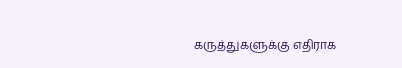கருத்துகளுக்கு எதிராக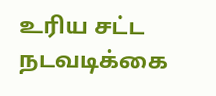உரிய சட்ட நடவடிக்கை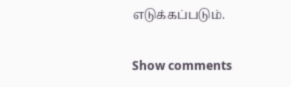எடுக்கப்படும்.

Show comments